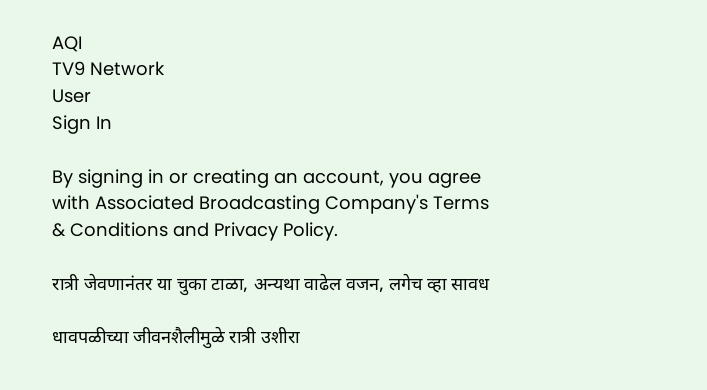AQI
TV9 Network
User
Sign In

By signing in or creating an account, you agree with Associated Broadcasting Company's Terms & Conditions and Privacy Policy.

रात्री जेवणानंतर या चुका टाळा, अन्यथा वाढेल वजन, लगेच व्हा सावध

धावपळीच्या जीवनशैलीमुळे रात्री उशीरा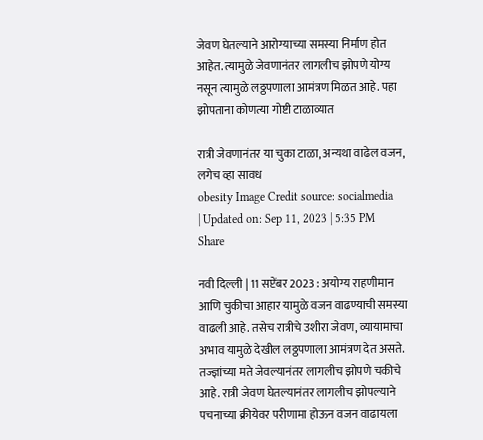जेवण घेतल्याने आरोग्याच्या समस्या निर्माण होत आहेत. त्यामुळे जेवणानंतर लागलीच झोपणे योग्य नसून त्यामुळे लठ्ठपणाला आमंत्रण मिळत आहे. पहा झोपताना कोणत्या गोष्टी टाळाव्यात

रात्री जेवणानंतर या चुका टाळा, अन्यथा वाढेल वजन, लगेच व्हा सावध
obesity Image Credit source: socialmedia
| Updated on: Sep 11, 2023 | 5:35 PM
Share

नवी दिल्ली | 11 सप्टेंबर 2023 : अयोग्य राहणीमान आणि चुकीचा आहार यामुळे वजन वाढण्याची समस्या वाढली आहे. तसेच रात्रीचे उशीरा जेवण, व्यायामाचा अभाव यामुळे देखील लठ्ठपणाला आमंत्रण देत असते. तज्ज्ञांच्या मते जेवल्यानंतर लागलीच झोपणे चकीचे आहे. रात्री जेवण घेतल्यानंतर लागलीच झोपल्याने पचनाच्या क्रीयेवर परीणामा होऊन वजन वाढायला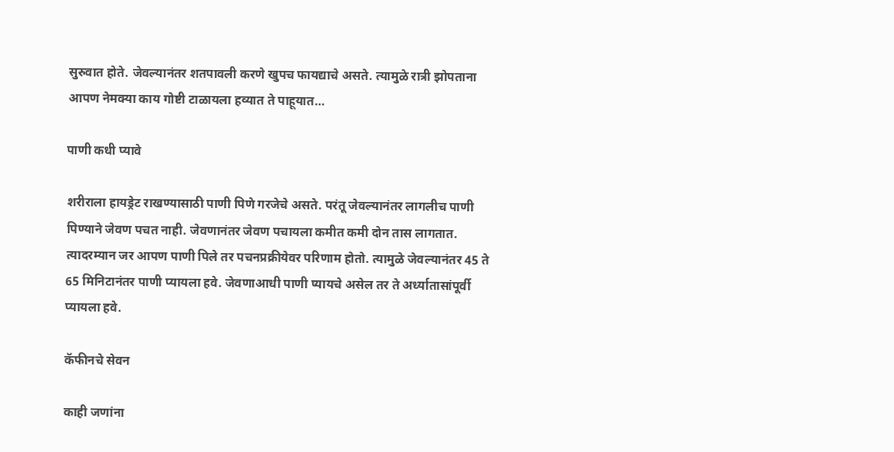सुरुवात होते. जेवल्यानंतर शतपावली करणे खुपच फायद्याचे असते. त्यामुळे रात्री झोपताना आपण नेमक्या काय गोष्टी टाळायला हव्यात ते पाहूयात…

पाणी कधी प्यावे

शरीराला हायड्रेट राखण्यासाठी पाणी पिणे गरजेचे असते. परंतू जेवल्यानंतर लागलीच पाणी पिण्याने जेवण पचत नाही. जेवणानंतर जेवण पचायला कमीत कमी दोन तास लागतात. त्यादरम्यान जर आपण पाणी पिले तर पचनप्रक्रीयेवर परिणाम होतो. त्यामुळे जेवल्यानंतर 45 ते 65 मिनिटानंतर पाणी प्यायला हवे. जेवणाआधी पाणी प्यायचे असेल तर ते अर्ध्यातासांपूर्वी प्यायला हवे.

कॅफीनचे सेवन

काही जणांना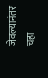जेवल्यानंतर चहा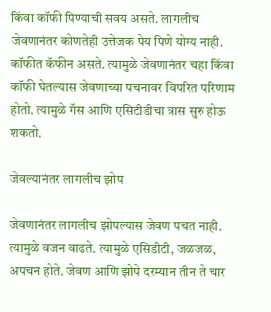किंवा कॉफी पिण्याची सवय असते. लागलीच जेवणानंतर कोणतेही उत्तेजक पेय पिणे योग्य नाही. कॉफीत कॅफीन असते. त्यामुळे जेवणानंतर चहा किंवा कॉफी घेतल्यास जेवणाच्या पचनावर विपरित परिणाम होतो. त्यामुळे गॅस आणि एसिटीडीचा त्रास सुरु होऊ शकतो.

जेवल्यानंतर लागलीच झोप

जेवणानंतर लागलीच झोपल्यास जेवण पचत नाही. त्यामुळे वजन वाढते. त्यामुळे एसिडीटी, जळजळ, अपचन होते. जेवण आणि झोपे दरम्यान तीन ते चार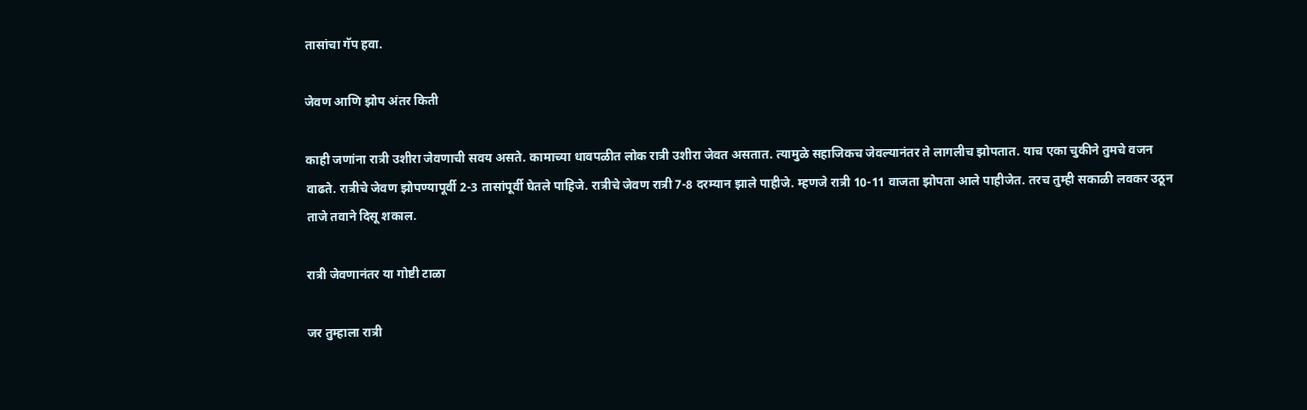तासांचा गॅप हवा.

जेवण आणि झोप अंतर किती

काही जणांना रात्री उशीरा जेवणाची सवय असते. कामाच्या धावपळीत लोक रात्री उशीरा जेवत असतात. त्यामुळे सहाजिकच जेवल्यानंतर ते लागलीच झोपतात. याच एका चुकीने तुमचे वजन वाढते. रात्रीचे जेवण झोपण्यापूर्वी 2-3 तासांपूर्वी घेतले पाहिजे. रात्रीचे जेवण रात्री 7-8 दरम्यान झाले पाहीजे. म्हणजे रात्री 10-11 वाजता झोपता आले पाहीजेत. तरच तुम्ही सकाळी लवकर उठून ताजे तवाने दिसू शकाल.

रात्री जेवणानंतर या गोष्टी टाळा

जर तुम्हाला रात्री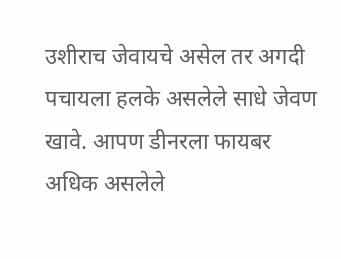उशीराच जेवायचे असेल तर अगदी पचायला हलके असलेले साधे जेवण खावे. आपण डीनरला फायबर अधिक असलेले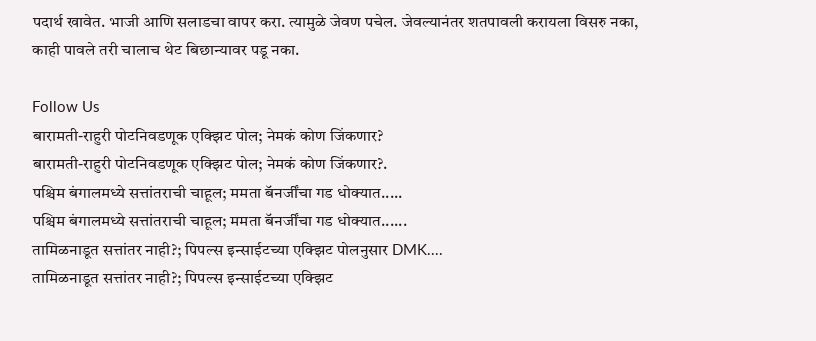पदार्थ खावेत. भाजी आणि सलाडचा वापर करा. त्यामुळे जेवण पचेल. जेवल्यानंतर शतपावली करायला विसरु नका, काही पावले तरी चालाच थेट बिछान्यावर पडू नका.

Follow Us
बारामती-राहुरी पोटनिवडणूक एक्झिट पोल; नेमकं कोण जिंकणार?
बारामती-राहुरी पोटनिवडणूक एक्झिट पोल; नेमकं कोण जिंकणार?.
पश्चिम बंगालमध्ये सत्तांतराची चाहूल; ममता बॅनर्जींचा गड धोक्यात.....
पश्चिम बंगालमध्ये सत्तांतराची चाहूल; ममता बॅनर्जींचा गड धोक्यात......
तामिळनाडूत सत्तांतर नाही?; पिपल्स इन्साईटच्या एक्झिट पोलनुसार DMK....
तामिळनाडूत सत्तांतर नाही?; पिपल्स इन्साईटच्या एक्झिट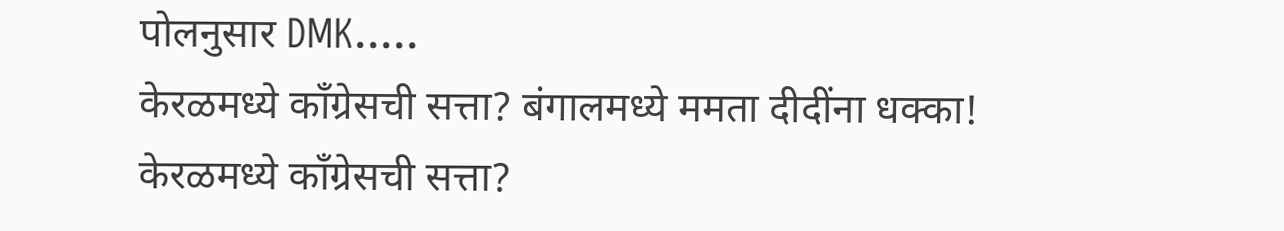पोलनुसार DMK.....
केरळमध्ये काँग्रेसची सत्ता? बंगालमध्ये ममता दीदींना धक्का!
केरळमध्ये काँग्रेसची सत्ता?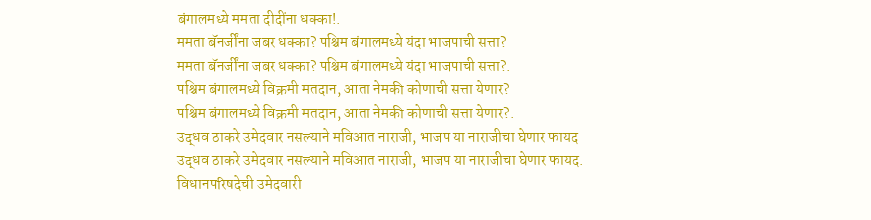बंगालमध्ये ममता दीदींना धक्का!.
ममता बॅनर्जींना जबर धक्का? पश्चिम बंगालमध्ये यंदा भाजपाची सत्ता?
ममता बॅनर्जींना जबर धक्का? पश्चिम बंगालमध्ये यंदा भाजपाची सत्ता?.
पश्चिम बंगालमध्ये विक्रमी मतदान, आता नेमकी कोणाची सत्ता येणार?
पश्चिम बंगालमध्ये विक्रमी मतदान, आता नेमकी कोणाची सत्ता येणार?.
उद्धव ठाकरे उमेदवार नसल्याने मविआत नाराजी, भाजप या नाराजीचा घेणार फायद
उद्धव ठाकरे उमेदवार नसल्याने मविआत नाराजी, भाजप या नाराजीचा घेणार फायद.
विधानपरिषदेची उमेदवारी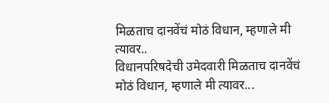मिळताच दानवेंचं मोठं विधान, म्हणाले मी त्यावर..
विधानपरिषदेची उमेदवारी मिळताच दानवेंचं मोठं विधान, म्हणाले मी त्यावर...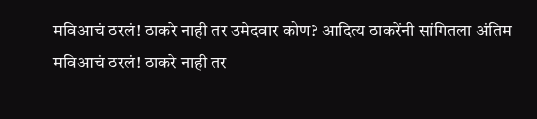मविआचं ठरलं! ठाकरे नाही तर उमेदवार कोण? आदित्य ठाकरेंनी सांगितला अंतिम
मविआचं ठरलं! ठाकरे नाही तर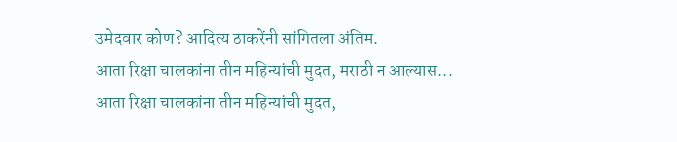उमेदवार कोण? आदित्य ठाकरेंनी सांगितला अंतिम.
आता रिक्षा चालकांना तीन महिन्यांची मुदत, मराठी न आल्यास...
आता रिक्षा चालकांना तीन महिन्यांची मुदत,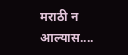मराठी न आल्यास....